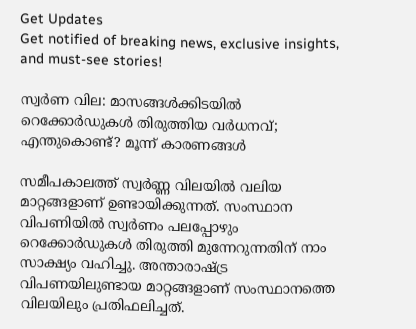Get Updates
Get notified of breaking news, exclusive insights, and must-see stories!

സ്വർണ വില: മാസങ്ങള്‍ക്കിടയില്‍ റെക്കോർഡുകള്‍ തിരുത്തിയ വർധനവ്; എന്തുകൊണ്ട്? മൂന്ന് കാരണങ്ങള്‍

സമീപകാലത്ത് സ്വർണ്ണ വിലയില്‍ വലിയ മാറ്റങ്ങളാണ് ഉണ്ടായിക്കുന്നത്. സംസ്ഥാന വിപണിയില്‍ സ്വർണം പലപ്പോഴും റെക്കോർഡുകള്‍ തിരുത്തി മുന്നേറുന്നതിന് നാം സാക്ഷ്യം വഹിച്ചു. അന്താരാഷ്ട്ര വിപണയിലുണ്ടായ മാറ്റങ്ങളാണ് സംസ്ഥാനത്തെ വിലയിലും പ്രതിഫലിച്ചത്.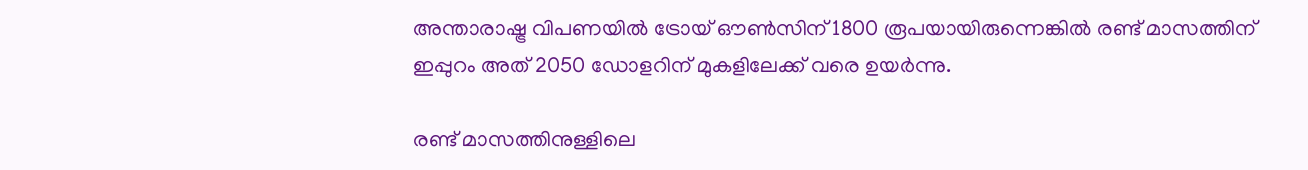അന്താരാഷ്ട്ര വിപണയില്‍ ട്രോയ് ഔണ്‍സിന് 1800 രൂപയായിരുന്നെങ്കില്‍ രണ്ട് മാസത്തിന് ഇപ്പുറം അത് 2050 ഡോളറിന് മുകളിലേക്ക് വരെ ഉയർന്നു.

രണ്ട് മാസത്തിനുള്ളിലെ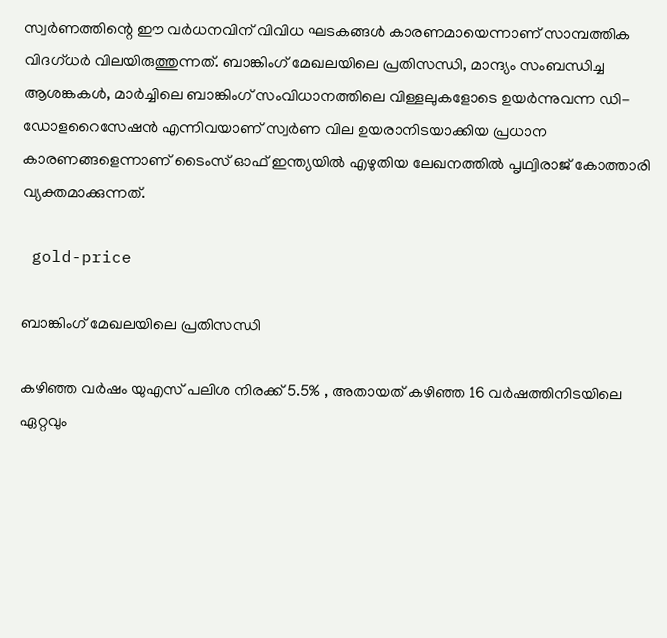സ്വർണത്തിന്റെ ഈ വർധനവിന് വിവിധ ഘടകങ്ങള്‍ കാരണമായെന്നാണ് സാമ്പത്തിക വിദഗ്ധർ വിലയിരുത്തുന്നത്. ബാങ്കിംഗ് മേഖലയിലെ പ്രതിസന്ധി, മാന്ദ്യം സംബന്ധിച്ച ആശങ്കകൾ, മാർച്ചിലെ ബാങ്കിംഗ് സംവിധാനത്തിലെ വിള്ളലുകളോടെ ഉയർന്നുവന്ന ഡി-ഡോളറൈസേഷൻ എന്നിവയാണ് സ്വർണ വില ഉയരാനിടയാക്കിയ പ്രധാന കാരണങ്ങളെന്നാണ് ടൈംസ് ഓഫ് ഇന്ത്യയില്‍ എഴുതിയ ലേഖനത്തില്‍ പൃഥ്വിരാജ് കോത്താരി വ്യക്തമാക്കുന്നത്.

 gold-price

ബാങ്കിംഗ് മേഖലയിലെ പ്രതിസന്ധി

കഴിഞ്ഞ വർഷം യുഎസ് പലിശ നിരക്ക് 5.5% , അതായത് കഴിഞ്ഞ 16 വർഷത്തിനിടയിലെ ഏറ്റവും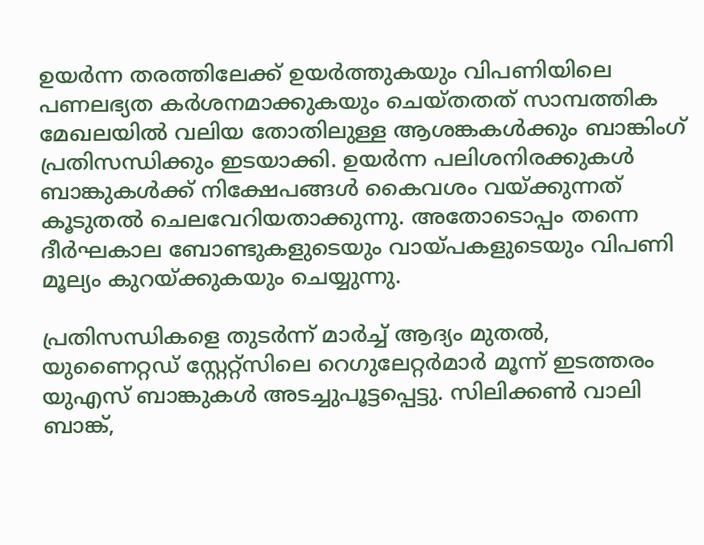ഉയർന്ന തരത്തിലേക്ക് ഉയർത്തുകയും വിപണിയിലെ പണലഭ്യത കർശനമാക്കുകയും ചെയ്തതത് സാമ്പത്തിക മേഖലയില്‍ വലിയ തോതിലുള്ള ആശങ്കകള്‍ക്കും ബാങ്കിംഗ് പ്രതിസന്ധിക്കും ഇടയാക്കി. ഉയർന്ന പലിശനിരക്കുകൾ ബാങ്കുകൾക്ക് നിക്ഷേപങ്ങൾ കൈവശം വയ്ക്കുന്നത് കൂടുതൽ ചെലവേറിയതാക്കുന്നു. അതോടൊപ്പം തന്നെ ദീർഘകാല ബോണ്ടുകളുടെയും വായ്പകളുടെയും വിപണി മൂല്യം കുറയ്ക്കുകയും ചെയ്യുന്നു.

പ്രതിസന്ധികളെ തുടർന്ന് മാർച്ച് ആദ്യം മുതൽ, യുണൈറ്റഡ് സ്റ്റേറ്റ്സിലെ റെഗുലേറ്റർമാർ മൂന്ന് ഇടത്തരം യുഎസ് ബാങ്കുകൾ അടച്ചുപൂട്ടപ്പെട്ടു. സിലിക്കൺ വാലി ബാങ്ക്,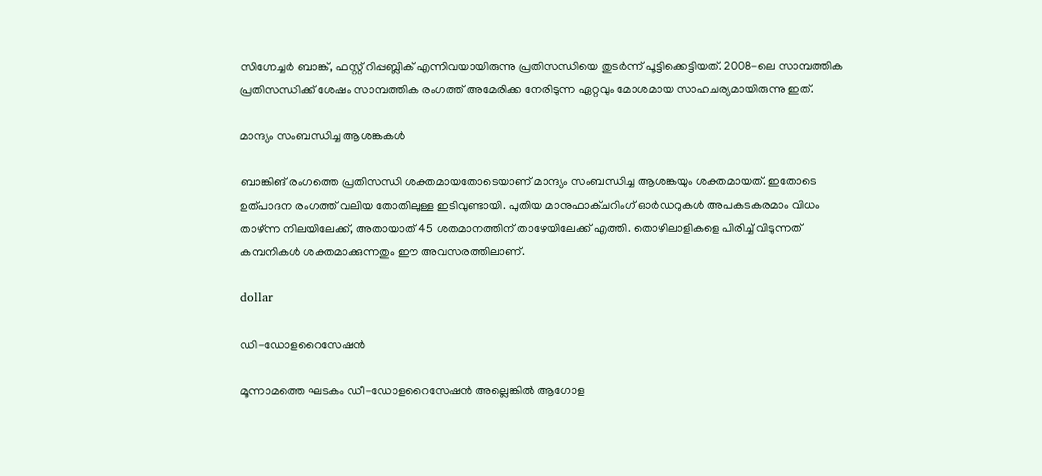സിഗ്നേച്ചർ ബാങ്ക്, ഫസ്റ്റ് റിപ്പബ്ലിക് എന്നിവയായിരുന്നു പ്രതിസന്ധിയെ തുടർന്ന് പൂട്ടിക്കെട്ടിയത്. 2008-ലെ സാമ്പത്തിക പ്രതിസന്ധിക്ക് ശേഷം സാമ്പത്തിക രംഗത്ത് അമേരിക്ക നേരിടുന്ന ഏറ്റവും മോശമായ സാഹചര്യമായിരുന്നു ഇത്.

മാന്ദ്യം സംബന്ധിച്ച ആശങ്കകൾ

ബാങ്കിങ് രംഗത്തെ പ്രതിസന്ധി ശക്തമായതോടെയാണ് മാന്ദ്യം സംബന്ധിച്ച ആശങ്കയും ശക്തമായത്. ഇതോടെ ഉത്പാദന രംഗത്ത് വലിയ തോതിലുള്ള ഇടിവുണ്ടായി. പുതിയ മാനുഫാക്ചറിംഗ് ഓർഡറുകൾ അപകടകരമാം വിധം താഴ്ന്ന നിലയിലേക്ക്, അതായാത് 45 ശതമാനത്തിന് താഴേയിലേക്ക് എത്തി. തൊഴിലാളികളെ പിരിച്ച് വിടുന്നത് കമ്പനികള്‍ ശക്തമാക്കുന്നതും ഈ അവസരത്തിലാണ്.

dollar

ഡി-ഡോളറൈസേഷൻ

മൂന്നാമത്തെ ഘടകം ഡീ-ഡോളറൈസേഷൻ അല്ലെങ്കിൽ ആഗോള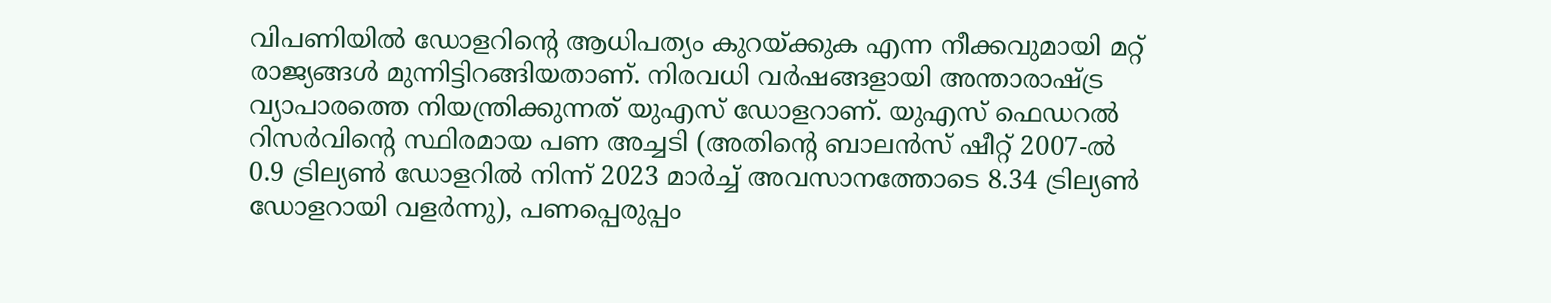വിപണിയിൽ ഡോളറിന്റെ ആധിപത്യം കുറയ്ക്കുക എന്ന നീക്കവുമായി മറ്റ് രാജ്യങ്ങള്‍ മുന്നിട്ടിറങ്ങിയതാണ്. നിരവധി വർഷങ്ങളായി അന്താരാഷ്ട്ര വ്യാപാരത്തെ നിയന്ത്രിക്കുന്നത് യുഎസ് ഡോളറാണ്. യുഎസ് ഫെഡറൽ റിസർവിന്റെ സ്ഥിരമായ പണ അച്ചടി (അതിന്റെ ബാലൻസ് ഷീറ്റ് 2007-ൽ 0.9 ട്രില്യൺ ഡോളറിൽ നിന്ന് 2023 മാർച്ച് അവസാനത്തോടെ 8.34 ട്രില്യൺ ഡോളറായി വളർന്നു), പണപ്പെരുപ്പം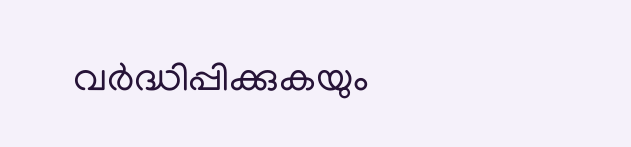വർദ്ധിപ്പിക്കുകയും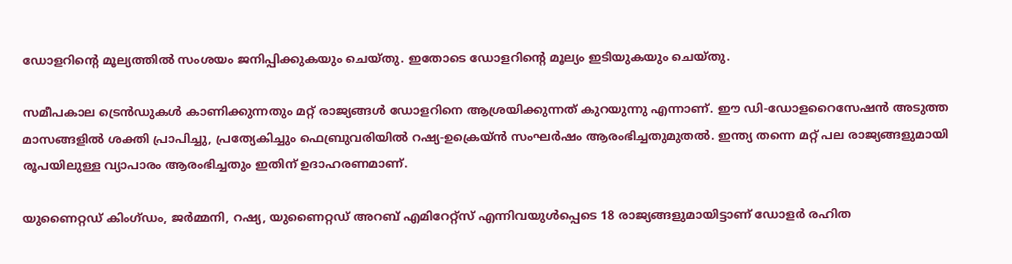ഡോളറിന്റെ മൂല്യത്തിൽ സംശയം ജനിപ്പിക്കുകയും ചെയ്തു. ഇതോടെ ഡോളറിന്റെ മൂല്യം ഇടിയുകയും ചെയ്തു.

സമീപകാല ട്രെൻഡുകൾ കാണിക്കുന്നതും മറ്റ് രാജ്യങ്ങൾ ഡോളറിനെ ആശ്രയിക്കുന്നത് കുറയുന്നു എന്നാണ്. ഈ ഡി-ഡോളറൈസേഷൻ അടുത്ത മാസങ്ങളിൽ ശക്തി പ്രാപിച്ചു, പ്രത്യേകിച്ചും ഫെബ്രുവരിയിൽ റഷ്യ-ഉക്രെയ്ൻ സംഘർഷം ആരംഭിച്ചതുമുതൽ. ഇന്ത്യ തന്നെ മറ്റ് പല രാജ്യങ്ങളുമായി രൂപയിലുള്ള വ്യാപാരം ആരംഭിച്ചതും ഇതിന് ഉദാഹരണമാണ്.

യുണൈറ്റഡ് കിംഗ്ഡം, ജർമ്മനി, റഷ്യ, യുണൈറ്റഡ് അറബ് എമിറേറ്റ്സ് എന്നിവയുൾപ്പെടെ 18 രാജ്യങ്ങളുമായിട്ടാണ് ഡോളർ രഹിത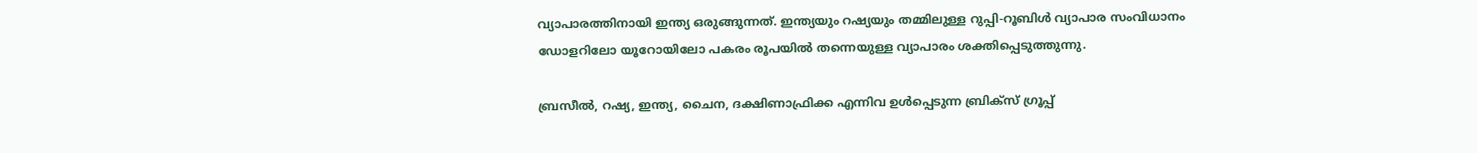വ്യാപാരത്തിനായി ഇന്ത്യ ഒരുങ്ങുന്നത്. ഇന്ത്യയും റഷ്യയും തമ്മിലുള്ള റുപ്പി-റൂബിൾ വ്യാപാര സംവിധാനം ഡോളറിലോ യൂറോയിലോ പകരം രൂപയിൽ തന്നെയുള്ള വ്യാപാരം ശക്തിപ്പെടുത്തുന്നു.

ബ്രസീൽ, റഷ്യ, ഇന്ത്യ, ചൈന, ദക്ഷിണാഫ്രിക്ക എന്നിവ ഉൾപ്പെടുന്ന ബ്രിക്‌സ് ഗ്രൂപ്പ്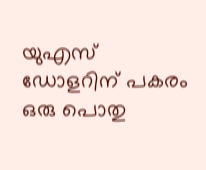യുഎസ് ഡോളറിന് പകരം ഒരു പൊതു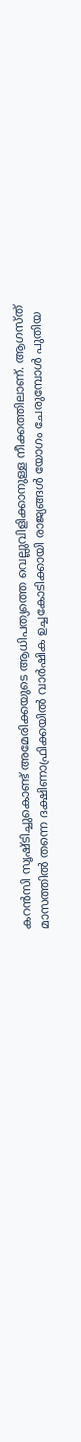കറൻസി സൃഷ്ടിച്ചുകൊണ്ട് അമേരിക്കയുടെ ആധിപത്യത്തെ വെല്ലുവിളിക്കാനുള്ള നീക്കത്തിലാണ്. ആഗസ്ത് മാസത്തിൽ തന്നെ ദക്ഷിണാഫ്രിക്കയിൽ വാർഷിക ഉച്ചകോടിക്കായി രാജ്യങ്ങൾ യോഗം ചേരുമ്പോൾ പുതിയ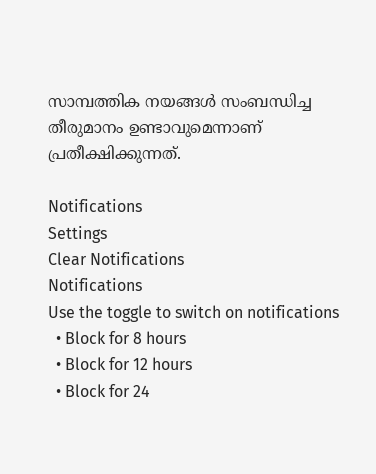സാമ്പത്തിക നയങ്ങള്‍ സംബന്ധിച്ച തീരുമാനം ഉണ്ടാവുമെന്നാണ് പ്രതീക്ഷിക്കുന്നത്.

Notifications
Settings
Clear Notifications
Notifications
Use the toggle to switch on notifications
  • Block for 8 hours
  • Block for 12 hours
  • Block for 24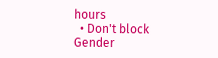hours
  • Don't block
Gender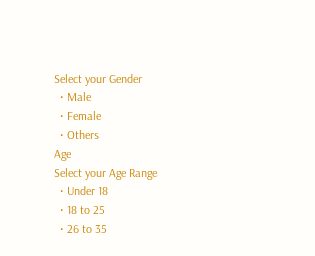Select your Gender
  • Male
  • Female
  • Others
Age
Select your Age Range
  • Under 18
  • 18 to 25
  • 26 to 35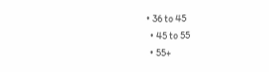• 36 to 45
  • 45 to 55
  • 55+